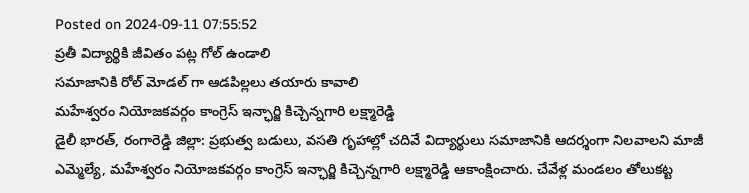Posted on 2024-09-11 07:55:52
ప్రతీ విద్యార్థికి జీవితం పట్ల గోల్ ఉండాలి
సమాజానికి రోల్ మోడల్ గా ఆడపిల్లలు తయారు కావాలి
మహేశ్వరం నియోజకవర్గం కాంగ్రెస్ ఇన్ఛార్జి కిచ్చెన్నగారి లక్ష్మారెడ్డి
డైలీ భారత్, రంగారెడ్డి జిల్లా: ప్రభుత్వ బడులు, వసతి గృహాల్లో చదివే విద్యార్థులు సమాజానికి ఆదర్శంగా నిలవాలని మాజీ ఎమ్మెల్యే, మహేశ్వరం నియోజకవర్గం కాంగ్రెస్ ఇన్ఛార్జి కిచ్చెన్నగారి లక్ష్మారెడ్డి ఆకాంక్షించారు. చేవేళ్ల మండలం తోలుకట్ట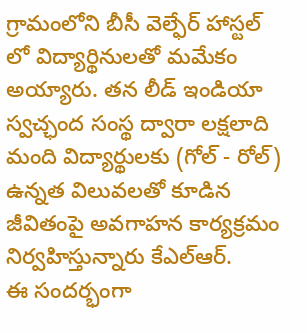గ్రామంలోని బీసీ వెల్ఫేర్ హాస్టల్ లో విద్యార్థినులతో మమేకం అయ్యారు. తన లీడ్ ఇండియా స్వచ్ఛంద సంస్థ ద్వారా లక్షలాది మంది విద్యార్థులకు (గోల్ - రోల్) ఉన్నత విలువలతో కూడిన జీవితంపై అవగాహన కార్యక్రమం నిర్వహిస్తున్నారు కేఎల్ఆర్.
ఈ సందర్భంగా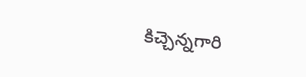కిచ్చెన్నగారి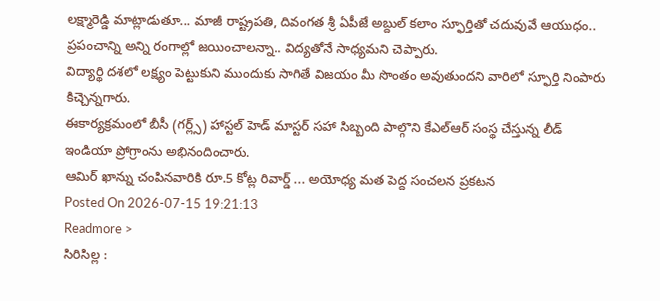లక్ష్మారెడ్డి మాట్లాడుతూ... మాజీ రాష్ట్రపతి, దివంగత శ్రీ ఏపీజే అబ్దుల్ కలాం స్ఫూర్తితో చదువువే ఆయుధం.. ప్రపంచాన్ని అన్ని రంగాల్లో జయించాలన్నా.. విద్యతోనే సాధ్యమని చెప్పారు.
విద్యార్థి దశలో లక్ష్యం పెట్టుకుని ముందుకు సాగితే విజయం మీ సొంతం అవుతుందని వారిలో స్ఫూర్తి నింపారు కిచ్చెన్నగారు.
ఈకార్యక్రమంలో బీసీ (గర్ల్స్) హాస్టల్ హెడ్ మాస్టర్ సహా సిబ్బంది పాల్గొని కేఎల్ఆర్ సంస్థ చేస్తున్న లీడ్ ఇండియా ప్రోగ్రాంను అభినందించారు.
ఆమిర్ ఖాన్ను చంపినవారికి రూ.5 కోట్ల రివార్డ్ ... అయోధ్య మత పెద్ద సంచలన ప్రకటన
Posted On 2026-07-15 19:21:13
Readmore >
సిరిసిల్ల :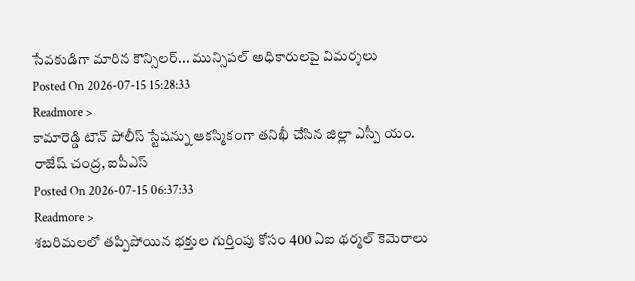సేవకుడిగా మారిన కౌన్సిలర్... మున్సిపల్ అధికారులపై విమర్శలు
Posted On 2026-07-15 15:28:33
Readmore >
కామారెడ్డి టౌన్ పోలీస్ స్టేషన్ను ఆకస్మికంగా తనిఖీ చేసిన జిల్లా ఎస్పీ యం. రాజేష్ చంద్ర, ఐపీఎస్
Posted On 2026-07-15 06:37:33
Readmore >
శబరిమలలో తప్పిపోయిన భక్తుల గుర్తింపు కోసం 400 ఏఐ థర్మల్ కెమెరాలు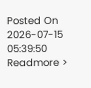Posted On 2026-07-15 05:39:50
Readmore >